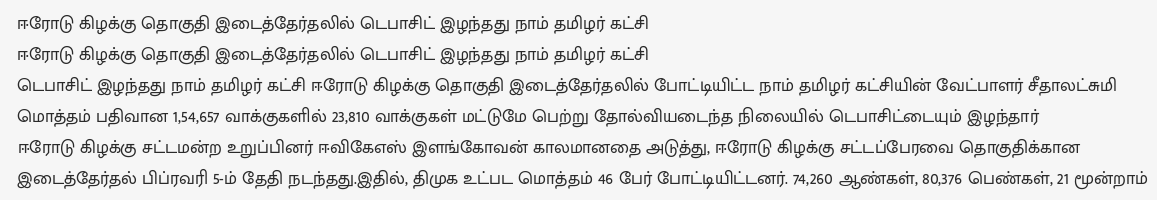ஈரோடு கிழக்கு தொகுதி இடைத்தேர்தலில் டெபாசிட் இழந்தது நாம் தமிழர் கட்சி
ஈரோடு கிழக்கு தொகுதி இடைத்தேர்தலில் டெபாசிட் இழந்தது நாம் தமிழர் கட்சி
டெபாசிட் இழந்தது நாம் தமிழர் கட்சி ஈரோடு கிழக்கு தொகுதி இடைத்தேர்தலில் போட்டியிட்ட நாம் தமிழர் கட்சியின் வேட்பாளர் சீதாலட்சுமி மொத்தம் பதிவான 1,54,657 வாக்குகளில் 23,810 வாக்குகள் மட்டுமே பெற்று தோல்வியடைந்த நிலையில் டெபாசிட்டையும் இழந்தார்
ஈரோடு கிழக்கு சட்டமன்ற உறுப்பினர் ஈவிகேஎஸ் இளங்கோவன் காலமானதை அடுத்து, ஈரோடு கிழக்கு சட்டப்பேரவை தொகுதிக்கான இடைத்தேர்தல் பிப்ரவரி 5-ம் தேதி நடந்தது.இதில், திமுக உட்பட மொத்தம் 46 பேர் போட்டியிட்டனர். 74,260 ஆண்கள், 80,376 பெண்கள், 21 மூன்றாம்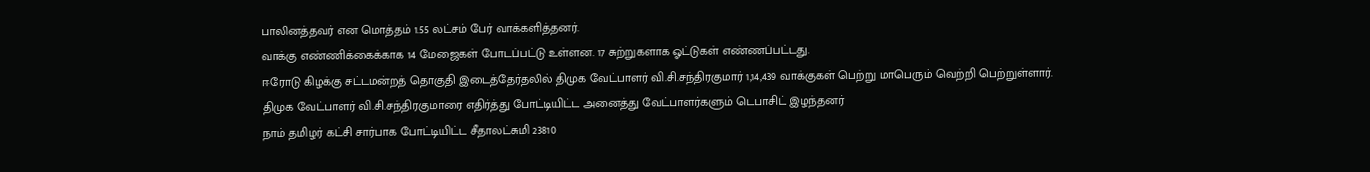பாலினத்தவர் என மொத்தம் 1.55 லட்சம் பேர் வாக்களித்தனர்.
வாக்கு எண்ணிக்கைக்காக 14 மேஜைகள் போடப்பட்டு உள்ளன. 17 சுற்றுகளாக ஓட்டுகள் எண்ணப்பட்டது.
ஈரோடு கிழக்கு சட்டமன்றத் தொகுதி இடைத்தேர்தலில் திமுக வேட்பாளர் வி.சி.சந்திரகுமார் 1,14,439 வாக்குகள் பெற்று மாபெரும் வெற்றி பெற்றுள்ளார்.
திமுக வேட்பாளர் வி.சி.சந்திரகுமாரை எதிர்த்து போட்டியிட்ட அனைத்து வேட்பாளர்களும் டெபாசிட் இழந்தனர்
நாம் தமிழர் கட்சி சார்பாக போட்டியிட்ட சீதாலட்சுமி 23810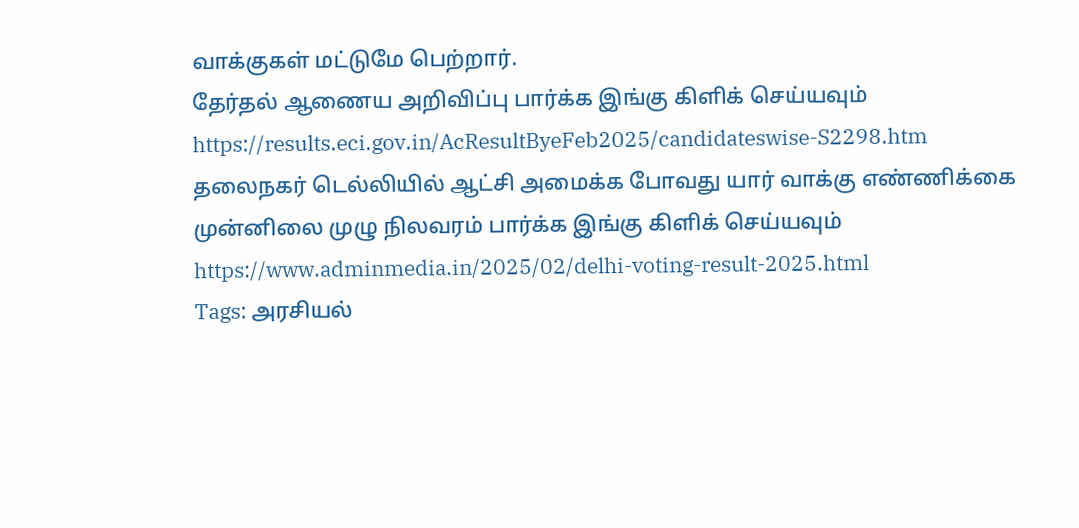வாக்குகள் மட்டுமே பெற்றார்.
தேர்தல் ஆணைய அறிவிப்பு பார்க்க இங்கு கிளிக் செய்யவும்
https://results.eci.gov.in/AcResultByeFeb2025/candidateswise-S2298.htm
தலைநகர் டெல்லியில் ஆட்சி அமைக்க போவது யார் வாக்கு எண்ணிக்கை முன்னிலை முழு நிலவரம் பார்க்க இங்கு கிளிக் செய்யவும்
https://www.adminmedia.in/2025/02/delhi-voting-result-2025.html
Tags: அரசியல்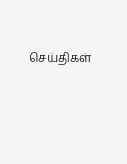செய்திகள்